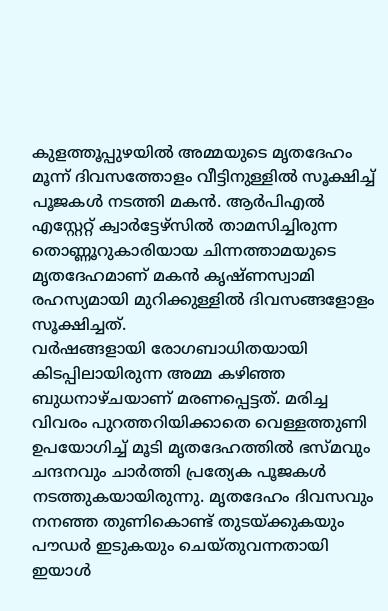കുളത്തൂപ്പുഴയിൽ അമ്മയുടെ മൃതദേഹം മൂന്ന് ദിവസത്തോളം വീട്ടിനുള്ളിൽ സൂക്ഷിച്ച് പൂജകൾ നടത്തി മകൻ. ആർപിഎൽ എസ്റ്റേറ്റ് ക്വാർട്ടേഴ്സിൽ താമസിച്ചിരുന്ന തൊണ്ണൂറുകാരിയായ ചിന്നത്താമയുടെ മൃതദേഹമാണ് മകൻ കൃഷ്ണസ്വാമി രഹസ്യമായി മുറിക്കുള്ളിൽ ദിവസങ്ങളോളം സൂക്ഷിച്ചത്.
വർഷങ്ങളായി രോഗബാധിതയായി കിടപ്പിലായിരുന്ന അമ്മ കഴിഞ്ഞ ബുധനാഴ്ചയാണ് മരണപ്പെട്ടത്. മരിച്ച വിവരം പുറത്തറിയിക്കാതെ വെള്ളത്തുണി ഉപയോഗിച്ച് മൂടി മൃതദേഹത്തിൽ ഭസ്മവും ചന്ദനവും ചാർത്തി പ്രത്യേക പൂജകൾ നടത്തുകയായിരുന്നു. മൃതദേഹം ദിവസവും നനഞ്ഞ തുണികൊണ്ട് തുടയ്ക്കുകയും പൗഡർ ഇടുകയും ചെയ്തുവന്നതായി ഇയാൾ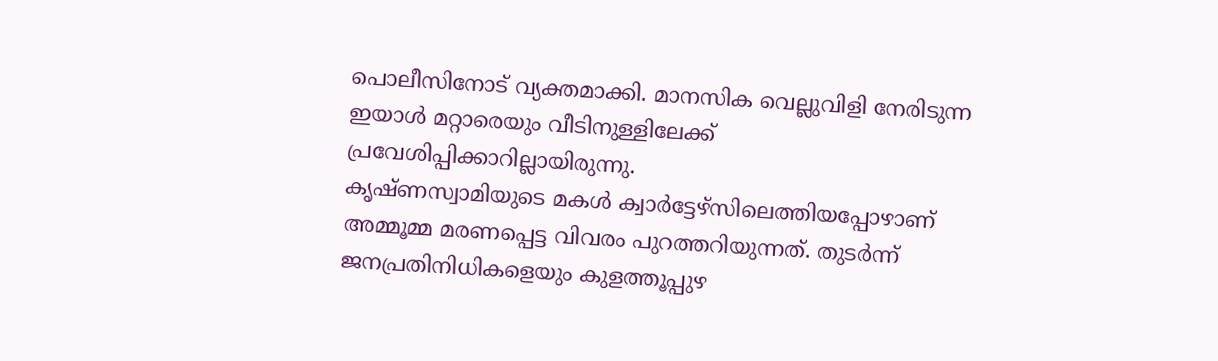പൊലീസിനോട് വ്യക്തമാക്കി. മാനസിക വെല്ലുവിളി നേരിടുന്ന ഇയാൾ മറ്റാരെയും വീടിനുള്ളിലേക്ക് പ്രവേശിപ്പിക്കാറില്ലായിരുന്നു.
കൃഷ്ണസ്വാമിയുടെ മകൾ ക്വാർട്ടേഴ്സിലെത്തിയപ്പോഴാണ് അമ്മൂമ്മ മരണപ്പെട്ട വിവരം പുറത്തറിയുന്നത്. തുടർന്ന് ജനപ്രതിനിധികളെയും കുളത്തൂപ്പുഴ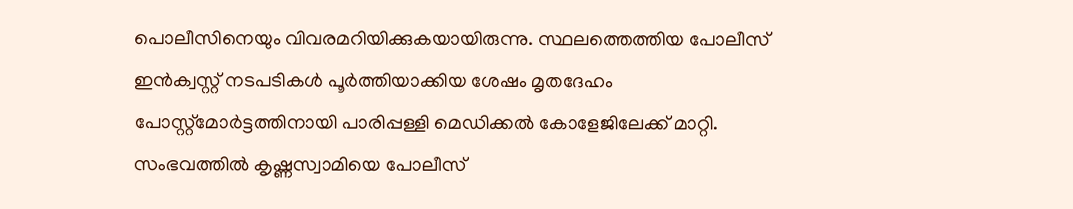പൊലീസിനെയും വിവരമറിയിക്കുകയായിരുന്നു. സ്ഥലത്തെത്തിയ പോലീസ് ഇൻക്വസ്റ്റ് നടപടികൾ പൂർത്തിയാക്കിയ ശേഷം മൃതദേഹം പോസ്റ്റ്മോർട്ടത്തിനായി പാരിപ്പള്ളി മെഡിക്കൽ കോളേജിലേക്ക് മാറ്റി. സംഭവത്തിൽ കൃഷ്ണസ്വാമിയെ പോലീസ്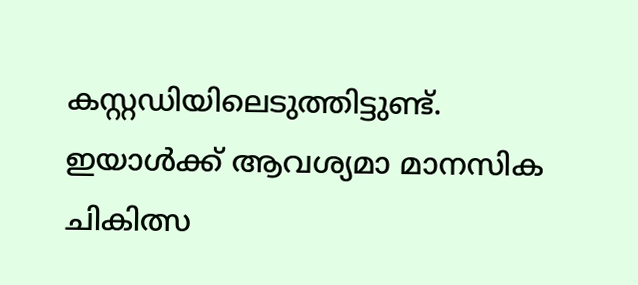കസ്റ്റഡിയിലെടുത്തിട്ടുണ്ട്. ഇയാൾക്ക് ആവശ്യമാ മാനസിക ചികിത്സ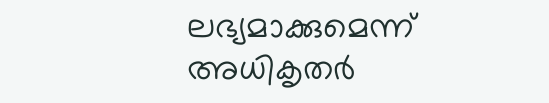ലഭ്യമാക്കുമെന്ന് അധികൃതർ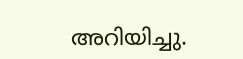അറിയിച്ചു.